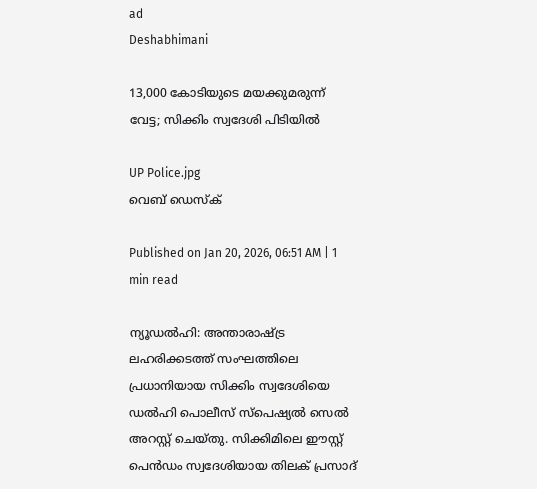ad
Deshabhimani

13,000 കോടിയുടെ മയക്കുമരുന്ന് വേട്ട; സിക്കിം സ്വദേശി പിടിയിൽ

UP Police.jpg
വെബ് ഡെസ്ക്

Published on Jan 20, 2026, 06:51 AM | 1 min read

ന്യൂഡൽഹി: അന്താരാഷ്ട്ര ലഹരിക്കടത്ത് സംഘത്തിലെ പ്രധാനിയായ സിക്കിം സ്വദേശിയെ ഡൽഹി പൊലീസ് സ്പെഷ്യൽ സെൽ അറസ്റ്റ് ചെയ്തു. സിക്കിമിലെ ഈസ്റ്റ് പെൻഡം സ്വദേശിയായ തിലക് പ്രസാദ്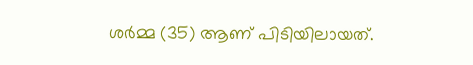ശർമ്മ (35) ആണ് പിടിയിലായത്.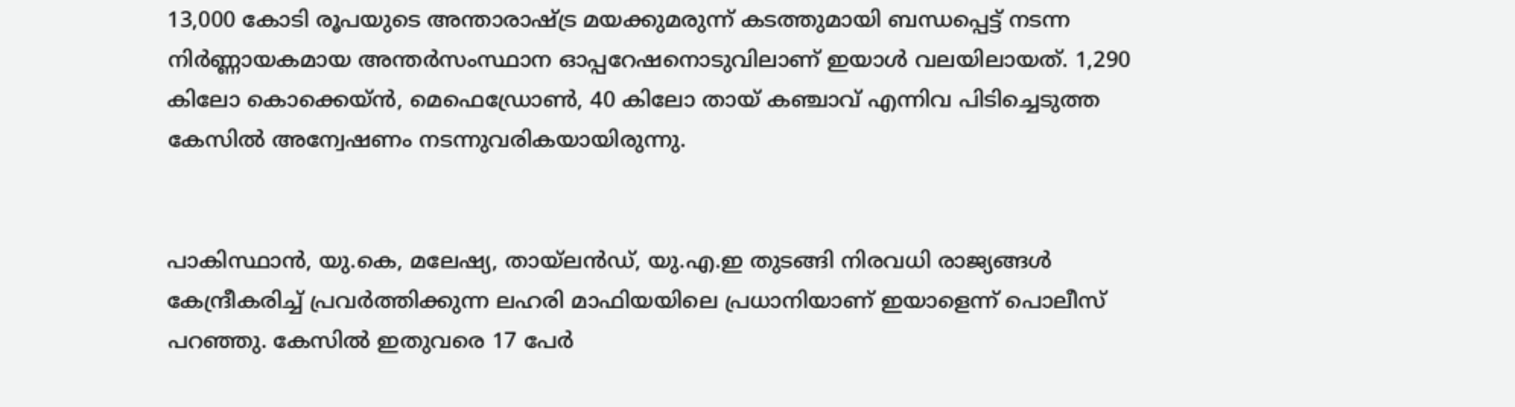13,000 കോടി രൂപയുടെ അന്താരാഷ്ട്ര മയക്കുമരുന്ന് കടത്തുമായി ബന്ധപ്പെട്ട് നടന്ന നിർണ്ണായകമായ അന്തർസംസ്ഥാന ഓപ്പറേഷനൊടുവിലാണ് ഇയാൾ വലയിലായത്. 1,290 കിലോ കൊക്കെയ്‌ൻ, മെഫെഡ്രോൺ, 40 കിലോ തായ് കഞ്ചാവ് എന്നിവ പിടിച്ചെടുത്ത കേസിൽ അന്വേഷണം നടന്നുവരികയായിരുന്നു.


പാകിസ്ഥാൻ, യു.കെ, മലേഷ്യ, തായ്‌ലൻഡ്, യു.എ.ഇ തുടങ്ങി നിരവധി രാജ്യങ്ങൾ കേന്ദ്രീകരിച്ച് പ്രവർത്തിക്കുന്ന ലഹരി മാഫിയയിലെ പ്രധാനിയാണ് ഇയാളെന്ന് പൊലീസ് പറഞ്ഞു. കേസിൽ ഇതുവരെ 17 പേർ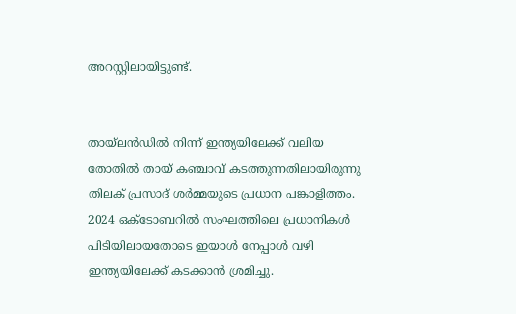അറസ്റ്റിലായിട്ടുണ്ട്.


തായ്‌ലൻഡിൽ നിന്ന് ഇന്ത്യയിലേക്ക് വലിയ തോതിൽ തായ് കഞ്ചാവ് കടത്തുന്നതിലായിരുന്നു തിലക് പ്രസാദ് ശർമ്മയുടെ പ്രധാന പങ്കാളിത്തം. 2024 ഒക്ടോബറിൽ സംഘത്തിലെ പ്രധാനികൾ പിടിയിലായതോടെ ഇയാൾ നേപ്പാൾ വഴി ഇന്ത്യയിലേക്ക് കടക്കാൻ ശ്രമിച്ചു.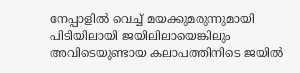നേപ്പാളിൽ വെച്ച് മയക്കുമരുന്നുമായി പിടിയിലായി ജയിലിലായെങ്കിലും അവിടെയുണ്ടായ കലാപത്തിനിടെ ജയിൽ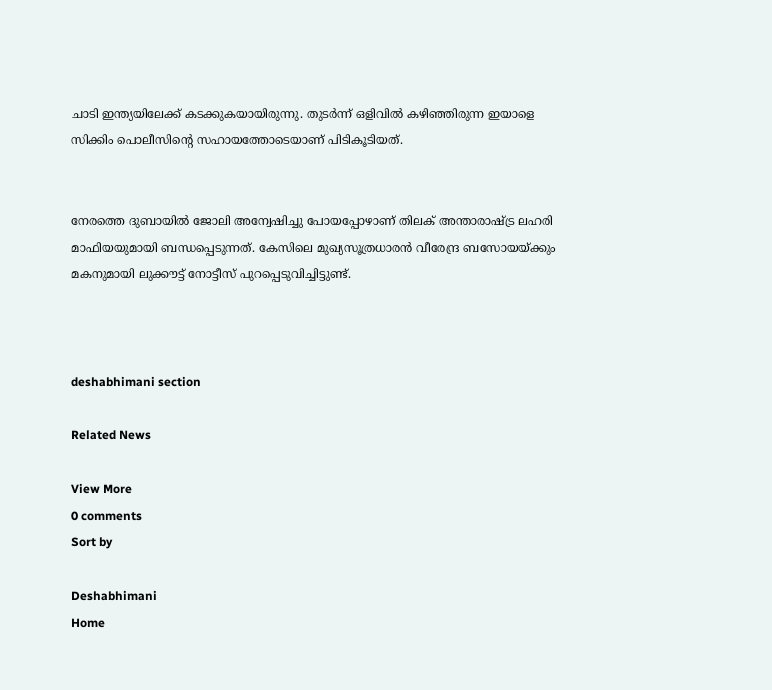ചാടി ഇന്ത്യയിലേക്ക് കടക്കുകയായിരുന്നു. തുടർന്ന് ഒളിവിൽ കഴിഞ്ഞിരുന്ന ഇയാളെ സിക്കിം പൊലീസിന്റെ സഹായത്തോടെയാണ് പിടികൂടിയത്.


നേരത്തെ ദുബായിൽ ജോലി അന്വേഷിച്ചു പോയപ്പോഴാണ് തിലക് അന്താരാഷ്ട്ര ലഹരി മാഫിയയുമായി ബന്ധപ്പെടുന്നത്. കേസിലെ മുഖ്യസൂത്രധാരൻ വീരേന്ദ്ര ബസോയയ്ക്കും മകനുമായി ലുക്കൗട്ട് നോട്ടീസ് പുറപ്പെടുവിച്ചിട്ടുണ്ട്.



deshabhimani section

Related News

View More
0 comments
Sort by

Deshabhimani
Home